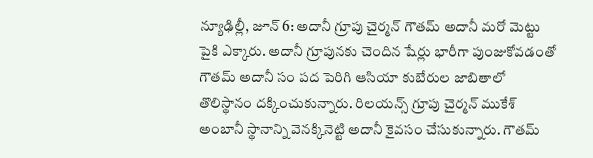న్యూఢిల్లీ, జూన్ 6: అదానీ గ్రూపు చైర్మన్ గౌతమ్ అదానీ మరో మెట్టు పైకి ఎక్కారు. అదానీ గ్రూపునకు చెందిన షేర్లు భారీగా పుంజుకోవడంతో గౌతమ్ అదానీ సం పద పెరిగి ఆసియా కుబేరుల జాబితాలో తొలిస్థానం దక్కించుకున్నారు. రిలయన్స్ గ్రూపు చైర్మన్ ముకేశ్ అంబానీ స్థానాన్ని వెనక్కినెట్టి అదానీ కైవసం చేసుకున్నారు. గౌతమ్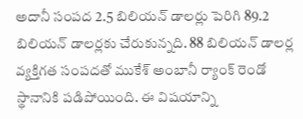అదానీ సంపద 2.5 బిలియన్ డాలర్లు పెరిగి 89.2 బిలియన్ డాలర్లకు చేరుకున్నది. 88 బిలియన్ డాలర్ల వ్యక్తిగత సంపదతో ముకేశ్ అంబానీ ర్యాంక్ రెండో స్థానానికి పడిపోయింది. ఈ విషయాన్ని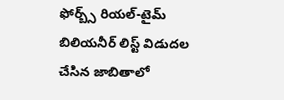ఫోర్బ్స్ రియల్-టైమ్ బిలియనీర్ లిస్ట్ విడుదల చేసిన జాబితాలో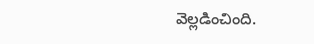వెల్లడించింది.